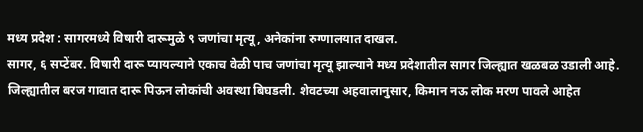मध्य प्रदेश : सागरमध्ये विषारी दारूमुळे ९ जणांचा मृत्यू, अनेकांना रुग्णालयात दाखल.
सागर, ६ सप्टेंबर. विषारी दारू प्यायल्याने एकाच वेळी पाच जणांचा मृत्यू झाल्याने मध्य प्रदेशातील सागर जिल्ह्यात खळबळ उडाली आहे. जिल्ह्यातील बरज गावात दारू पिऊन लोकांची अवस्था बिघडली. शेवटच्या अहवालानुसार, किमान नऊ लोक मरण पावले आहेत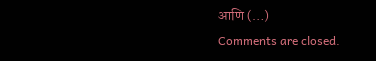आणि (…)
Comments are closed.